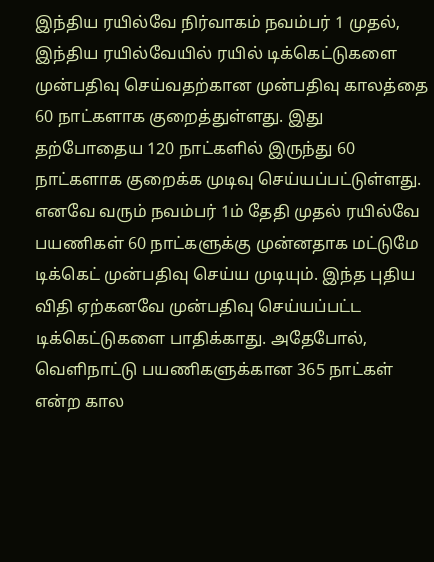இந்திய ரயில்வே நிர்வாகம் நவம்பர் 1 முதல், இந்திய ரயில்வேயில் ரயில் டிக்கெட்டுகளை முன்பதிவு செய்வதற்கான முன்பதிவு காலத்தை 60 நாட்களாக குறைத்துள்ளது. இது தற்போதைய 120 நாட்களில் இருந்து 60 நாட்களாக குறைக்க முடிவு செய்யப்பட்டுள்ளது. எனவே வரும் நவம்பர் 1ம் தேதி முதல் ரயில்வே பயணிகள் 60 நாட்களுக்கு முன்னதாக மட்டுமே டிக்கெட் முன்பதிவு செய்ய முடியும். இந்த புதிய விதி ஏற்கனவே முன்பதிவு செய்யப்பட்ட டிக்கெட்டுகளை பாதிக்காது. அதேபோல், வெளிநாட்டு பயணிகளுக்கான 365 நாட்கள் என்ற கால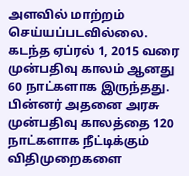அளவில் மாற்றம் செய்யப்படவில்லை.
கடந்த ஏப்ரல் 1, 2015 வரை முன்பதிவு காலம் ஆனது 60 நாட்களாக இருந்தது. பின்னர் அதனை அரசு முன்பதிவு காலத்தை 120 நாட்களாக நீட்டிக்கும் விதிமுறைகளை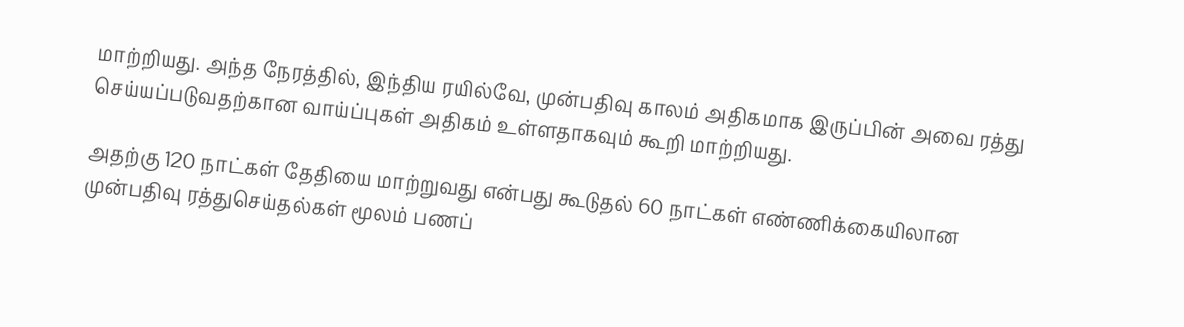மாற்றியது. அந்த நேரத்தில், இந்திய ரயில்வே, முன்பதிவு காலம் அதிகமாக இருப்பின் அவை ரத்து செய்யப்படுவதற்கான வாய்ப்புகள் அதிகம் உள்ளதாகவும் கூறி மாற்றியது.

அதற்கு 120 நாட்கள் தேதியை மாற்றுவது என்பது கூடுதல் 60 நாட்கள் எண்ணிக்கையிலான முன்பதிவு ரத்துசெய்தல்கள் மூலம் பணப்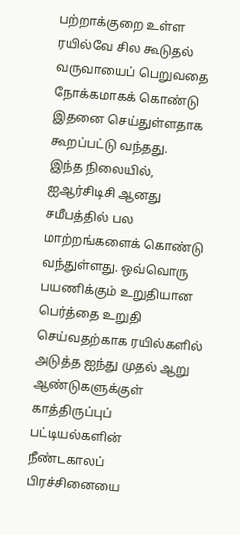பற்றாக்குறை உள்ள ரயில்வே சில கூடுதல் வருவாயைப் பெறுவதை நோக்கமாகக் கொண்டு இதனை செய்துள்ளதாக கூறப்பட்டு வந்தது.
இந்த நிலையில், ஐஆர்சிடிசி ஆனது சமீபத்தில் பல மாற்றங்களைக் கொண்டு வந்துள்ளது. ஒவ்வொரு பயணிக்கும் உறுதியான பெர்த்தை உறுதி செய்வதற்காக ரயில்களில் அடுத்த ஐந்து முதல் ஆறு ஆண்டுகளுக்குள் காத்திருப்புப் பட்டியல்களின் நீண்டகாலப் பிரச்சினையை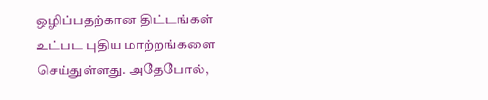ஒழிப்பதற்கான திட்டங்கள் உட்பட புதிய மாற்றங்களை செய்துள்ளது. அதேபோல்,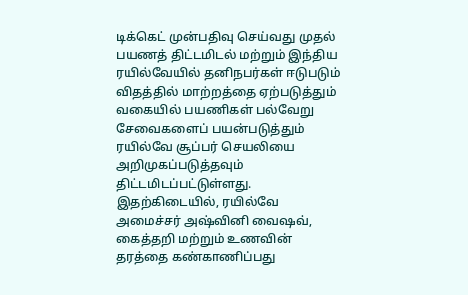டிக்கெட் முன்பதிவு செய்வது முதல் பயணத் திட்டமிடல் மற்றும் இந்திய ரயில்வேயில் தனிநபர்கள் ஈடுபடும் விதத்தில் மாற்றத்தை ஏற்படுத்தும் வகையில் பயணிகள் பல்வேறு சேவைகளைப் பயன்படுத்தும் ரயில்வே சூப்பர் செயலியை அறிமுகப்படுத்தவும் திட்டமிடப்பட்டுள்ளது.
இதற்கிடையில், ரயில்வே அமைச்சர் அஷ்வினி வைஷவ், கைத்தறி மற்றும் உணவின் தரத்தை கண்காணிப்பது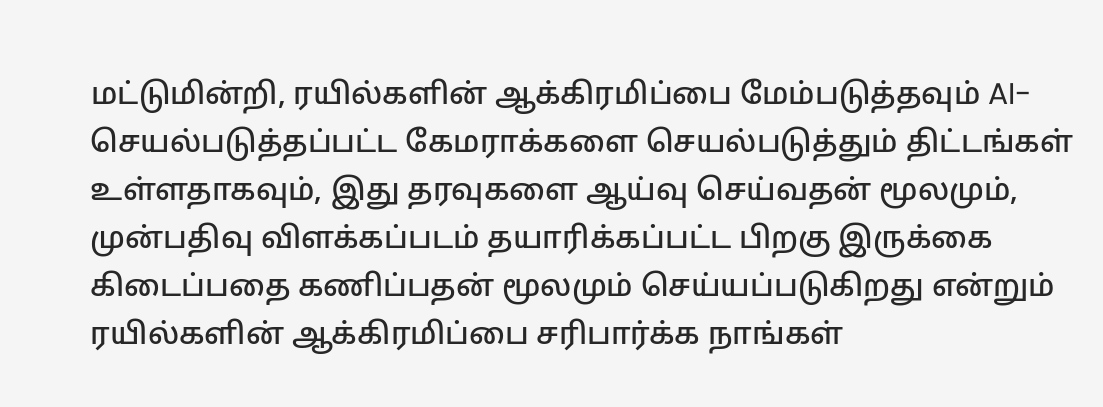மட்டுமின்றி, ரயில்களின் ஆக்கிரமிப்பை மேம்படுத்தவும் AI-செயல்படுத்தப்பட்ட கேமராக்களை செயல்படுத்தும் திட்டங்கள் உள்ளதாகவும், இது தரவுகளை ஆய்வு செய்வதன் மூலமும், முன்பதிவு விளக்கப்படம் தயாரிக்கப்பட்ட பிறகு இருக்கை கிடைப்பதை கணிப்பதன் மூலமும் செய்யப்படுகிறது என்றும் ரயில்களின் ஆக்கிரமிப்பை சரிபார்க்க நாங்கள்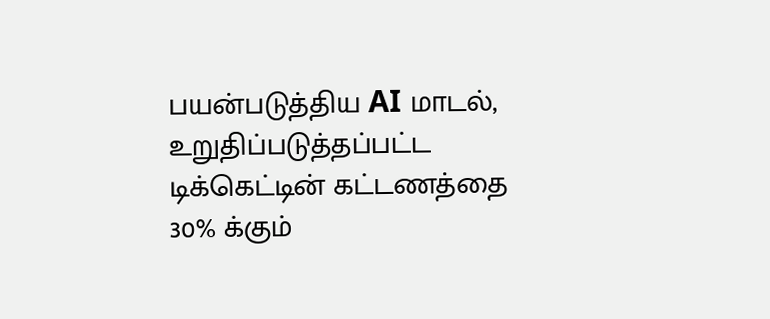பயன்படுத்திய AI மாடல், உறுதிப்படுத்தப்பட்ட டிக்கெட்டின் கட்டணத்தை 30% க்கும்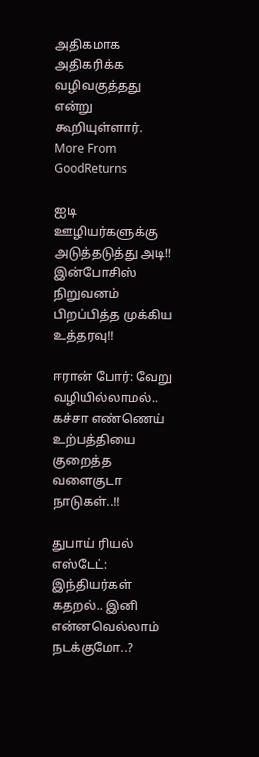அதிகமாக அதிகரிக்க வழிவகுத்தது என்று கூறியுள்ளார்.
More From GoodReturns

ஐடி ஊழியர்களுக்கு அடுத்தடுத்து அடி!! இன்போசிஸ் நிறுவனம் பிறப்பித்த முக்கிய உத்தரவு!!

ஈரான் போர்: வேறு வழியில்லாமல்.. கச்சா எண்ணெய் உற்பத்தியை குறைத்த வளைகுடா நாடுகள்..!!

துபாய் ரியல் எஸ்டேட்: இந்தியர்கள் கதறல்.. இனி என்னவெல்லாம் நடக்குமோ..?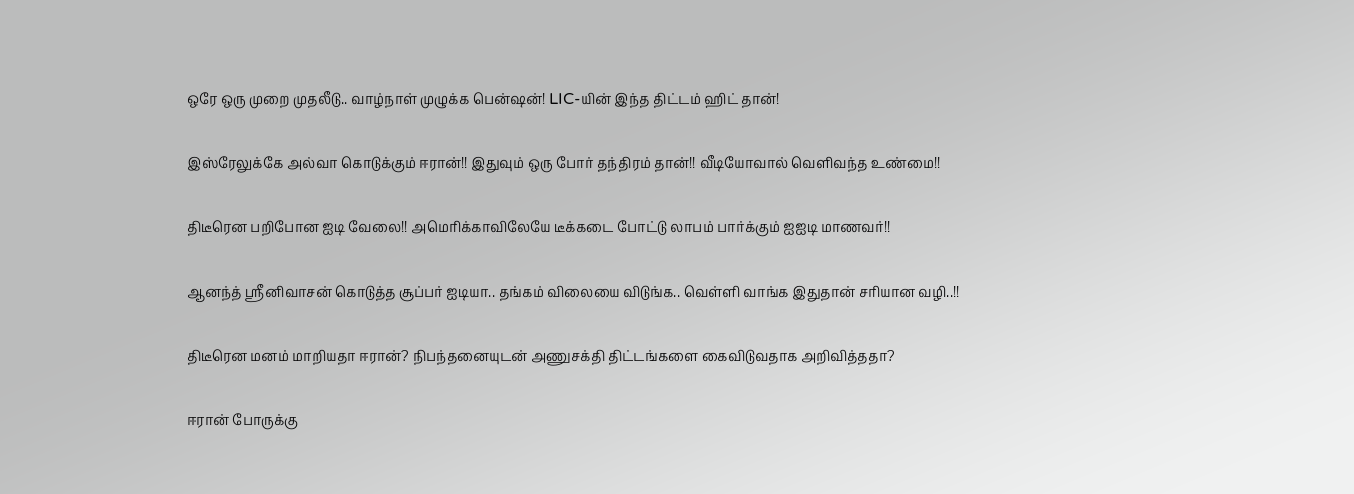ஒரே ஒரு முறை முதலீடு.. வாழ்நாள் முழுக்க பென்ஷன்! LIC-யின் இந்த திட்டம் ஹிட் தான்!

இஸ்ரேலுக்கே அல்வா கொடுக்கும் ஈரான்!! இதுவும் ஒரு போர் தந்திரம் தான்!! வீடியோவால் வெளிவந்த உண்மை!!

திடீரென பறிபோன ஐடி வேலை!! அமெரிக்காவிலேயே டீக்கடை போட்டு லாபம் பார்க்கும் ஐஐடி மாணவர்!!

ஆனந்த் ஸ்ரீனிவாசன் கொடுத்த சூப்பர் ஐடியா.. தங்கம் விலையை விடுங்க.. வெள்ளி வாங்க இதுதான் சரியான வழி..!!

திடீரென மனம் மாறியதா ஈரான்? நிபந்தனையுடன் அணுசக்தி திட்டங்களை கைவிடுவதாக அறிவித்ததா?

ஈரான் போருக்கு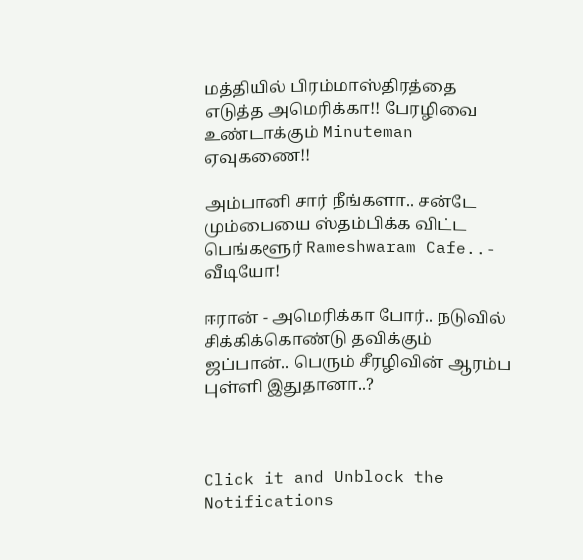மத்தியில் பிரம்மாஸ்திரத்தை எடுத்த அமெரிக்கா!! பேரழிவை உண்டாக்கும் Minuteman ஏவுகணை!!

அம்பானி சார் நீங்களா.. சன்டே மும்பையை ஸ்தம்பிக்க விட்ட பெங்களூர் Rameshwaram Cafe..- வீடியோ!

ஈரான் - அமெரிக்கா போர்.. நடுவில் சிக்கிக்கொண்டு தவிக்கும் ஜப்பான்.. பெரும் சீரழிவின் ஆரம்ப புள்ளி இதுதானா..?



Click it and Unblock the Notifications